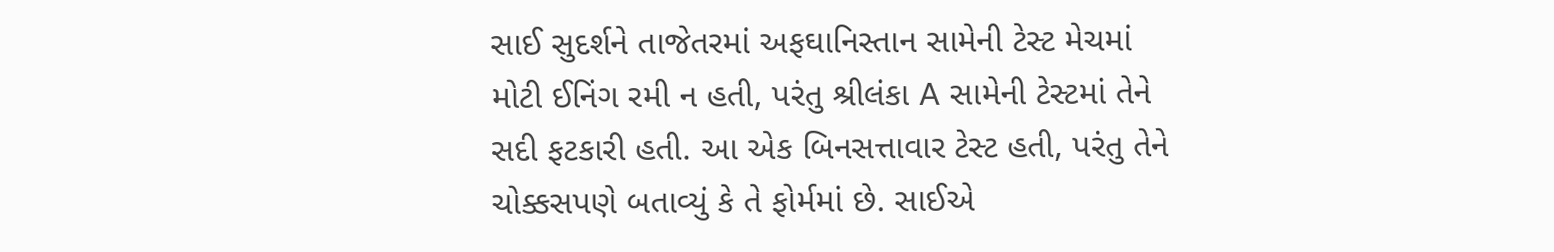સાઈ સુદર્શને તાજેતરમાં અફઘાનિસ્તાન સામેની ટેસ્ટ મેચમાં મોટી ઈનિંગ રમી ન હતી, પરંતુ શ્રીલંકા A સામેની ટેસ્ટમાં તેને સદી ફટકારી હતી. આ એક બિનસત્તાવાર ટેસ્ટ હતી, પરંતુ તેને ચોક્કસપણે બતાવ્યું કે તે ફોર્મમાં છે. સાઈએ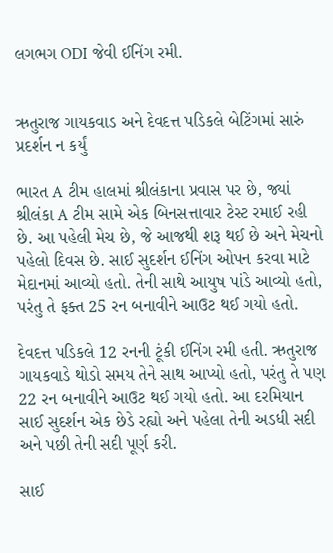લગભગ ODI જેવી ઈનિંગ રમી.


ઋતુરાજ ગાયકવાડ અને દેવદત્ત પડિકલે બેટિંગમાં સારું પ્રદર્શન ન કર્યું

ભારત A ટીમ હાલમાં શ્રીલંકાના પ્રવાસ પર છે, જ્યાં શ્રીલંકા A ટીમ સામે એક બિનસત્તાવાર ટેસ્ટ રમાઈ રહી છે. આ પહેલી મેચ છે, જે આજથી શરૂ થઈ છે અને મેચનો પહેલો દિવસ છે. સાઈ સુદર્શન ઈનિંગ ઓપન કરવા માટે મેદાનમાં આવ્યો હતો. તેની સાથે આયુષ પાંડે આવ્યો હતો, પરંતુ તે ફક્ત 25 રન બનાવીને આઉટ થઈ ગયો હતો.

દેવદત્ત પડિકલે 12 રનની ટૂંકી ઈનિંગ રમી હતી. ઋતુરાજ ગાયકવાડે થોડો સમય તેને સાથ આપ્યો હતો, પરંતુ તે પણ 22 રન બનાવીને આઉટ થઈ ગયો હતો. આ દરમિયાન સાઈ સુદર્શન એક છેડે રહ્યો અને પહેલા તેની અડધી સદી અને પછી તેની સદી પૂર્ણ કરી.

સાઈ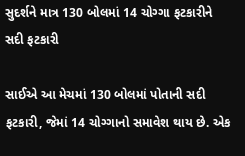સુદર્શને માત્ર 130 બોલમાં 14 ચોગ્ગા ફટકારીને સદી ફટકારી

સાઈએ આ મેચમાં 130 બોલમાં પોતાની સદી ફટકારી, જેમાં 14 ચોગ્ગાનો સમાવેશ થાય છે. એક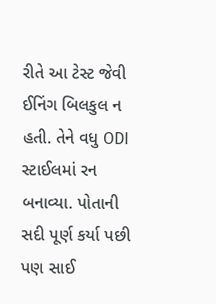રીતે આ ટેસ્ટ જેવી ઈનિંગ બિલકુલ ન હતી. તેને વધુ ODI સ્ટાઈલમાં રન બનાવ્યા. પોતાની સદી પૂર્ણ કર્યા પછી પણ સાઈ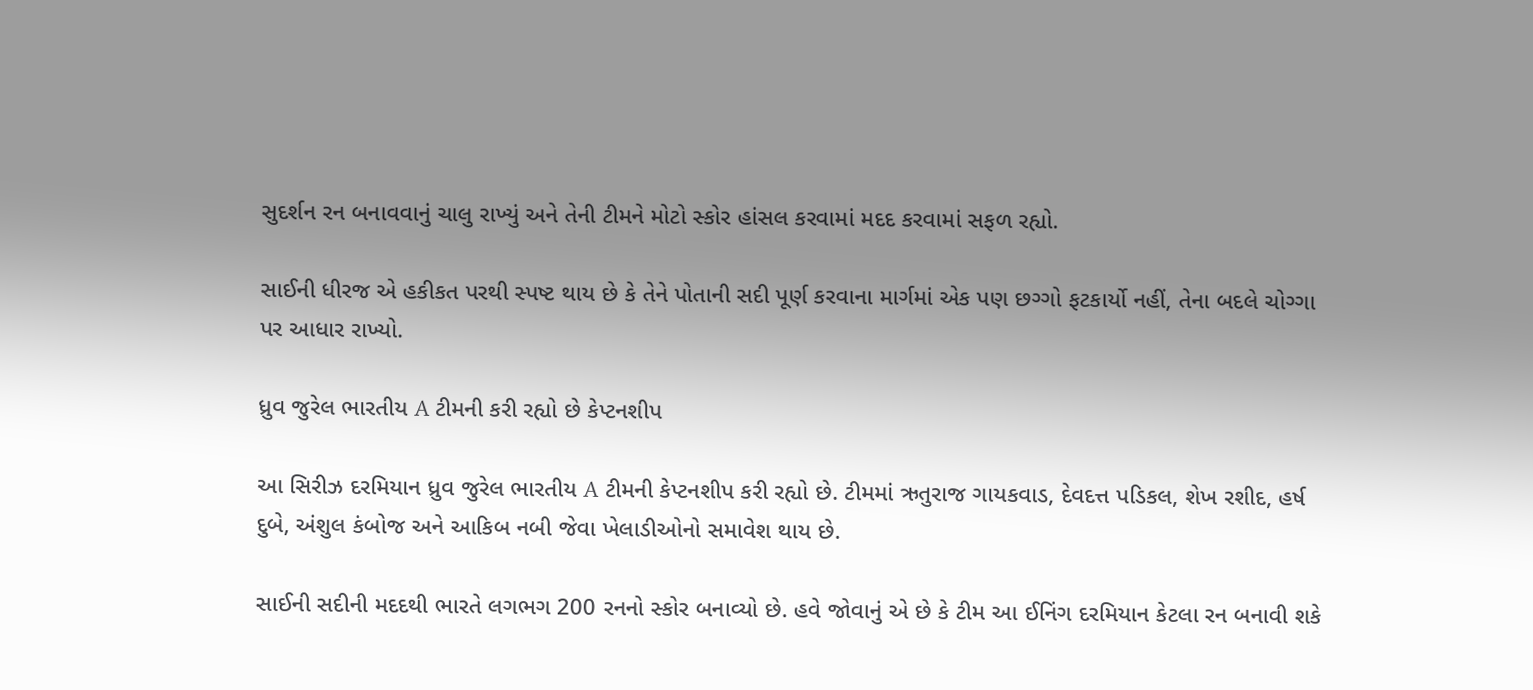સુદર્શન રન બનાવવાનું ચાલુ રાખ્યું અને તેની ટીમને મોટો સ્કોર હાંસલ કરવામાં મદદ કરવામાં સફળ રહ્યો.

સાઈની ધીરજ એ હકીકત પરથી સ્પષ્ટ થાય છે કે તેને પોતાની સદી પૂર્ણ કરવાના માર્ગમાં એક પણ છગ્ગો ફટકાર્યો નહીં, તેના બદલે ચોગ્ગા પર આધાર રાખ્યો.

ધ્રુવ જુરેલ ભારતીય A ટીમની કરી રહ્યો છે કેપ્ટનશીપ

આ સિરીઝ દરમિયાન ધ્રુવ જુરેલ ભારતીય A ટીમની કેપ્ટનશીપ કરી રહ્યો છે. ટીમમાં ઋતુરાજ ગાયકવાડ, દેવદત્ત પડિકલ, શેખ રશીદ, હર્ષ દુબે, અંશુલ કંબોજ અને આકિબ નબી જેવા ખેલાડીઓનો સમાવેશ થાય છે.

સાઈની સદીની મદદથી ભારતે લગભગ 200 રનનો સ્કોર બનાવ્યો છે. હવે જોવાનું એ છે કે ટીમ આ ઈનિંગ દરમિયાન કેટલા રન બનાવી શકે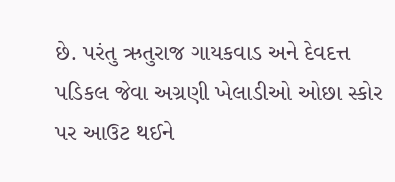છે. પરંતુ ઋતુરાજ ગાયકવાડ અને દેવદત્ત પડિકલ જેવા અગ્રણી ખેલાડીઓ ઓછા સ્કોર પર આઉટ થઈને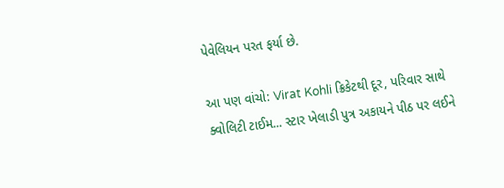પેવેલિયન પરત ફર્યા છે.

આ પણ વાંચો: Virat Kohli ક્રિકેટથી દૂર, પરિવાર સાથે ક્વોલિટી ટાઈમ... સ્ટાર ખેલાડી પુત્ર અકાયને પીઠ પર લઈને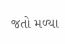જતો મળ્યા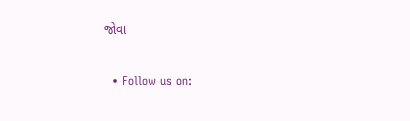જોવા

  • Follow us on: